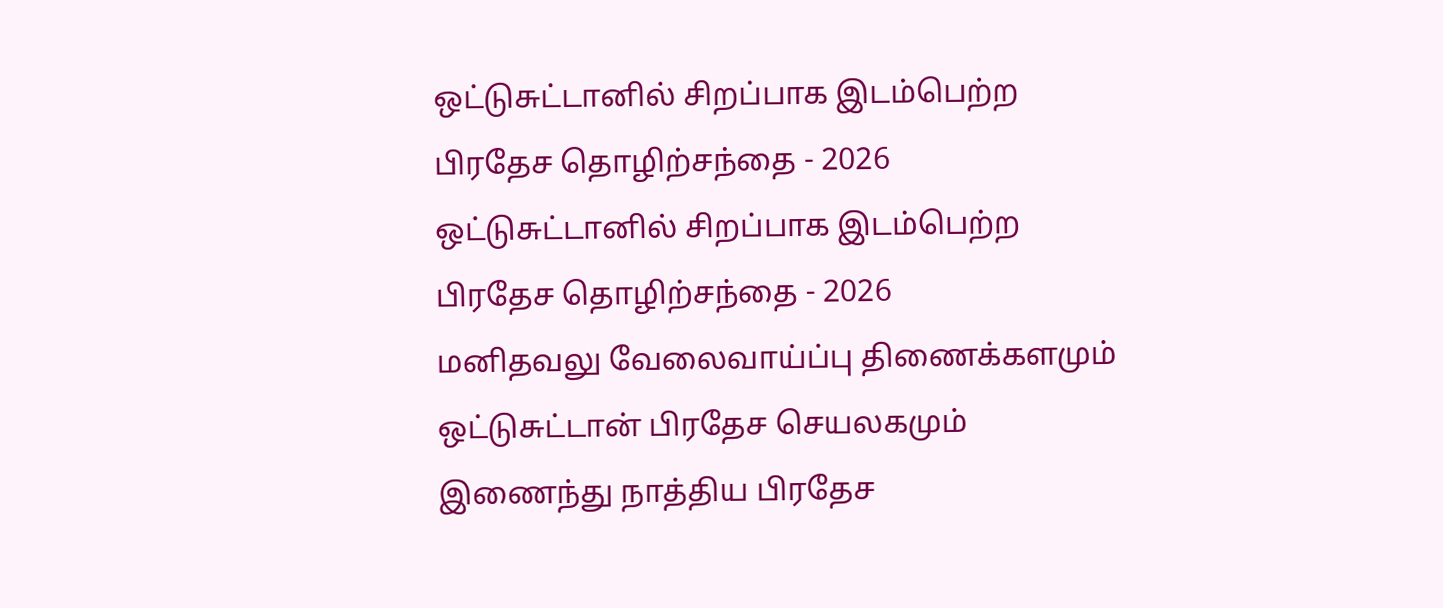ஒட்டுசுட்டானில் சிறப்பாக இடம்பெற்ற பிரதேச தொழிற்சந்தை - 2026
ஒட்டுசுட்டானில் சிறப்பாக இடம்பெற்ற பிரதேச தொழிற்சந்தை - 2026
மனிதவலு வேலைவாய்ப்பு திணைக்களமும் ஒட்டுசுட்டான் பிரதேச செயலகமும் இணைந்து நாத்திய பிரதேச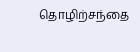தொழிற்சந்தை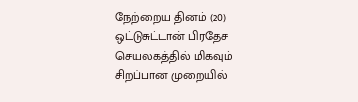நேற்றைய தினம் (20) ஒட்டுசுட்டான் பிரதேச செயலகத்தில் மிகவும் சிறப்பான முறையில்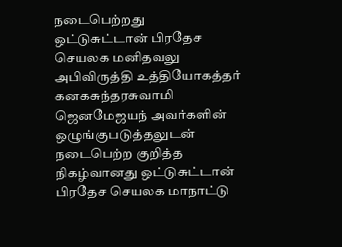நடைபெற்றது
ஒட்டுசுட்டான் பிரதேச செயலக மனிதவலு அபிவிருத்தி உத்தியோகத்தர் கனகசுந்தரசுவாமி ஜெனமேஜயந் அவர்களின் ஒழுங்குபடுத்தலுடன் நடைபெற்ற குறித்த நிகழ்வானது ஒட்டுசுட்டான் பிரதேச செயலக மாநாட்டு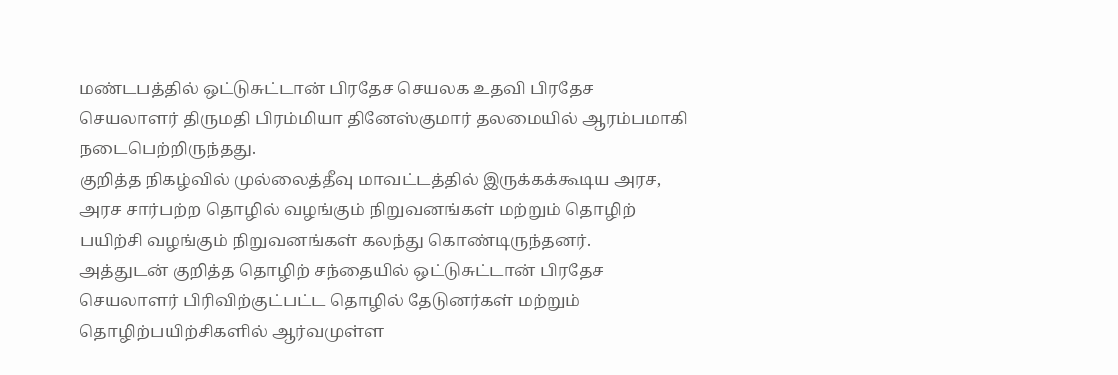மண்டபத்தில் ஒட்டுசுட்டான் பிரதேச செயலக உதவி பிரதேச செயலாளர் திருமதி பிரம்மியா தினேஸ்குமார் தலமையில் ஆரம்பமாகி நடைபெற்றிருந்தது.
குறித்த நிகழ்வில் முல்லைத்தீவு மாவட்டத்தில் இருக்கக்கூடிய அரச, அரச சார்பற்ற தொழில் வழங்கும் நிறுவனங்கள் மற்றும் தொழிற் பயிற்சி வழங்கும் நிறுவனங்கள் கலந்து கொண்டிருந்தனர்.
அத்துடன் குறித்த தொழிற் சந்தையில் ஒட்டுசுட்டான் பிரதேச செயலாளர் பிரிவிற்குட்பட்ட தொழில் தேடுனர்கள் மற்றும் தொழிற்பயிற்சிகளில் ஆர்வமுள்ள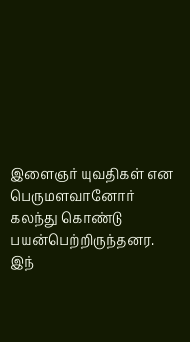இளைஞர் யுவதிகள் என பெருமளவானோர் கலந்து கொண்டு பயன்பெற்றிருந்தனர.
இந்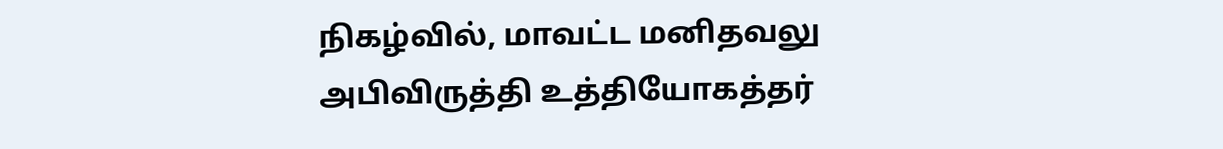நிகழ்வில், மாவட்ட மனிதவலு அபிவிருத்தி உத்தியோகத்தர்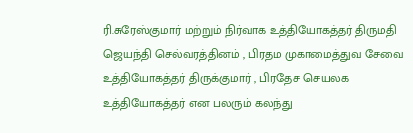ரி.சுரேஸ்குமார் மற்றும் நிர்வாக உத்தியோகத்தர் திருமதி ஜெயந்தி செல்வரத்தினம் , பிரதம முகாமைத்துவ சேவை உத்தியோகத்தர் திருக்குமார் , பிரதேச செயலக உத்தியோகத்தர் என பலரும் கலந்து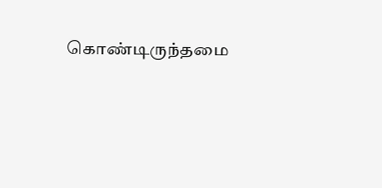கொண்டிருந்தமை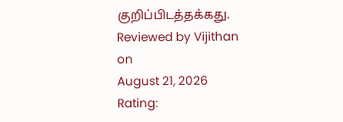குறிப்பிடத்தக்கது.
Reviewed by Vijithan
on
August 21, 2026
Rating: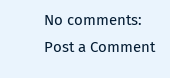No comments:
Post a Comment